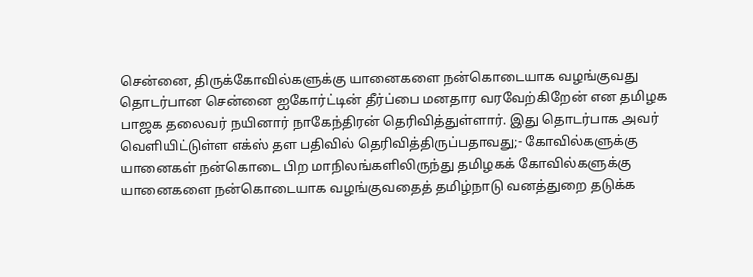சென்னை, திருக்கோவில்களுக்கு யானைகளை நன்கொடையாக வழங்குவது தொடர்பான சென்னை ஐகோர்ட்டின் தீர்ப்பை மனதார வரவேற்கிறேன் என தமிழக பாஜக தலைவர் நயினார் நாகேந்திரன் தெரிவித்துள்ளார். இது தொடர்பாக அவர் வெளியிட்டுள்ள எக்ஸ் தள பதிவில் தெரிவித்திருப்பதாவது;- கோவில்களுக்கு யானைகள் நன்கொடை பிற மாநிலங்களிலிருந்து தமிழகக் கோவில்களுக்கு யானைகளை நன்கொடையாக வழங்குவதைத் தமிழ்நாடு வனத்துறை தடுக்க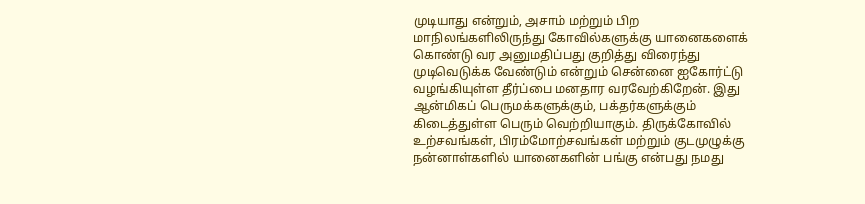முடியாது என்றும், அசாம் மற்றும் பிற மாநிலங்களிலிருந்து கோவில்களுக்கு யானைகளைக் கொண்டு வர அனுமதிப்பது குறித்து விரைந்து முடிவெடுக்க வேண்டும் என்றும் சென்னை ஐகோர்ட்டு வழங்கியுள்ள தீர்ப்பை மனதார வரவேற்கிறேன். இது ஆன்மிகப் பெருமக்களுக்கும், பக்தர்களுக்கும் கிடைத்துள்ள பெரும் வெற்றியாகும். திருக்கோவில் உற்சவங்கள், பிரம்மோற்சவங்கள் மற்றும் குடமுழுக்கு நன்னாள்களில் யானைகளின் பங்கு என்பது நமது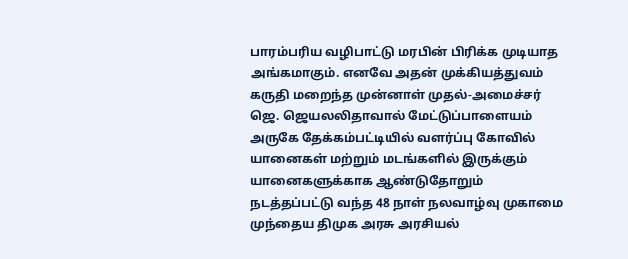பாரம்பரிய வழிபாட்டு மரபின் பிரிக்க முடியாத அங்கமாகும். எனவே அதன் முக்கியத்துவம் கருதி மறைந்த முன்னாள் முதல்-அமைச்சர் ஜெ. ஜெயலலிதாவால் மேட்டுப்பாளையம் அருகே தேக்கம்பட்டியில் வளர்ப்பு கோவில் யானைகள் மற்றும் மடங்களில் இருக்கும் யானைகளுக்காக ஆண்டுதோறும் நடத்தப்பட்டு வந்த 48 நாள் நலவாழ்வு முகாமை முந்தைய திமுக அரசு அரசியல்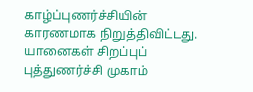காழ்ப்புணர்ச்சியின் காரணமாக நிறுத்திவிட்டது. யானைகள் சிறப்புப் புத்துணர்ச்சி முகாம்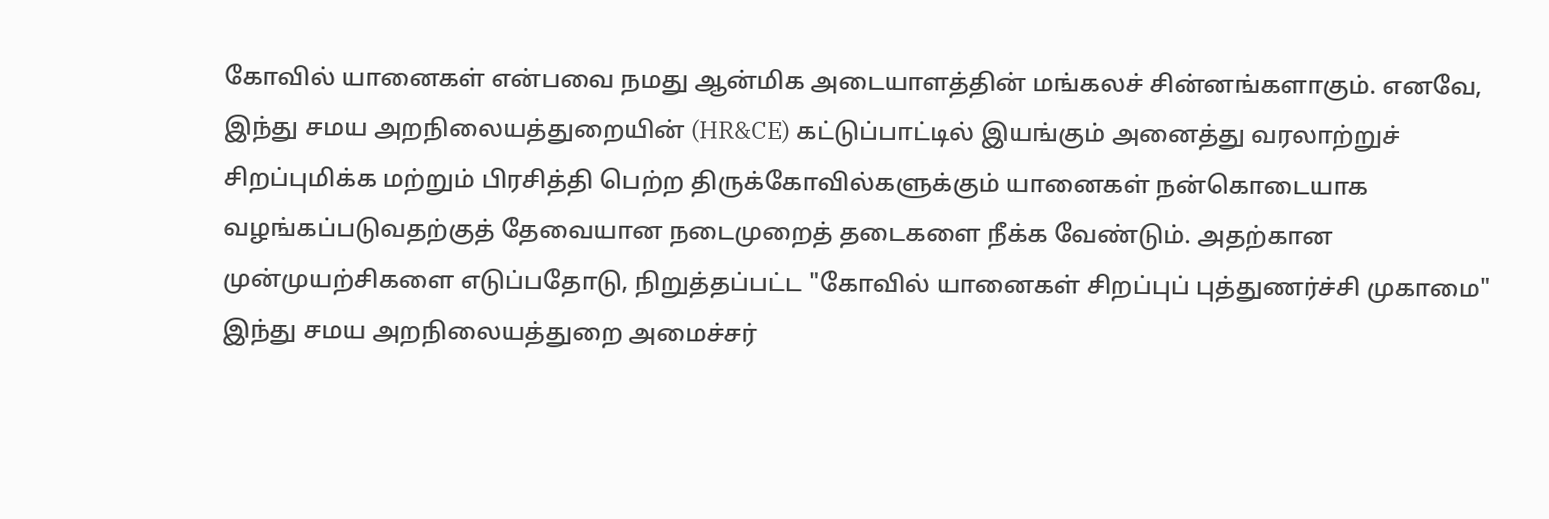கோவில் யானைகள் என்பவை நமது ஆன்மிக அடையாளத்தின் மங்கலச் சின்னங்களாகும். எனவே, இந்து சமய அறநிலையத்துறையின் (HR&CE) கட்டுப்பாட்டில் இயங்கும் அனைத்து வரலாற்றுச் சிறப்புமிக்க மற்றும் பிரசித்தி பெற்ற திருக்கோவில்களுக்கும் யானைகள் நன்கொடையாக வழங்கப்படுவதற்குத் தேவையான நடைமுறைத் தடைகளை நீக்க வேண்டும். அதற்கான முன்முயற்சிகளை எடுப்பதோடு, நிறுத்தப்பட்ட "கோவில் யானைகள் சிறப்புப் புத்துணர்ச்சி முகாமை" இந்து சமய அறநிலையத்துறை அமைச்சர்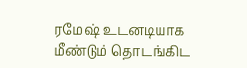ரமேஷ் உடனடியாக மீண்டும் தொடங்கிட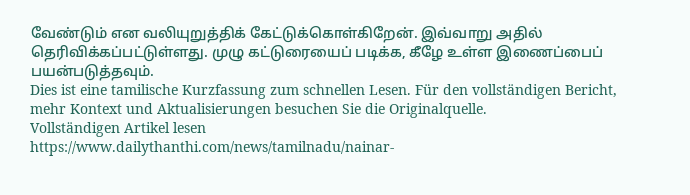வேண்டும் என வலியுறுத்திக் கேட்டுக்கொள்கிறேன். இவ்வாறு அதில் தெரிவிக்கப்பட்டுள்ளது. முழு கட்டுரையைப் படிக்க, கீழே உள்ள இணைப்பைப் பயன்படுத்தவும்.
Dies ist eine tamilische Kurzfassung zum schnellen Lesen. Für den vollständigen Bericht, mehr Kontext und Aktualisierungen besuchen Sie die Originalquelle.
Vollständigen Artikel lesen
https://www.dailythanthi.com/news/tamilnadu/nainar-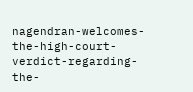nagendran-welcomes-the-high-court-verdict-regarding-the-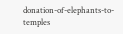donation-of-elephants-to-temples